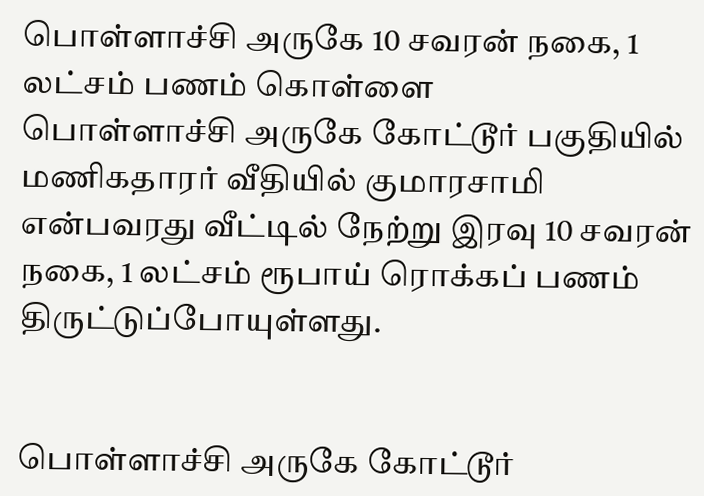பொள்ளாச்சி அருகே 10 சவரன் நகை, 1 லட்சம் பணம் கொள்ளை
பொள்ளாச்சி அருகே கோட்டூர் பகுதியில் மணிகதாரர் வீதியில் குமாரசாமி என்பவரது வீட்டில் நேற்று இரவு 10 சவரன் நகை, 1 லட்சம் ரூபாய் ரொக்கப் பணம் திருட்டுப்போயுள்ளது.


பொள்ளாச்சி அருகே கோட்டூர்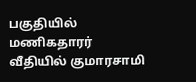பகுதியில் மணிகதாரர் வீதியில் குமாரசாமி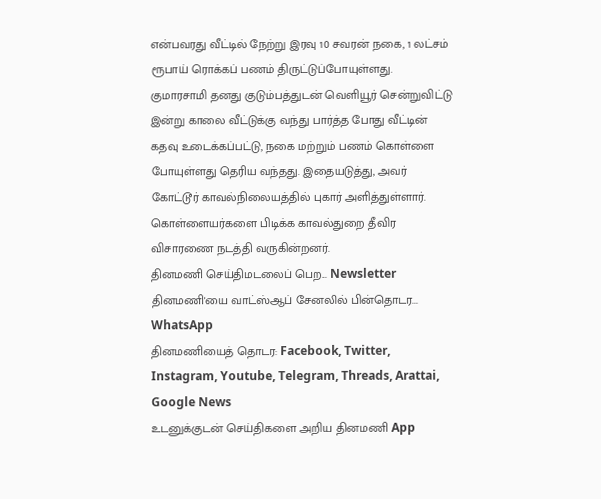என்பவரது வீட்டில் நேற்று இரவு 10 சவரன் நகை, 1 லட்சம் ரூபாய் ரொக்கப் பணம் திருட்டுப்போயுள்ளது.
குமாரசாமி தனது குடும்பத்துடன் வெளியூர் சென்றுவிட்டு இன்று காலை வீட்டுக்கு வந்து பார்த்த போது வீட்டின் கதவு உடைக்கப்பட்டு, நகை மற்றும் பணம் கொள்ளை போயுள்ளது தெரிய வந்தது. இதையடுத்து, அவர் கோட்டூர் காவல்நிலையத்தில் புகார் அளித்துள்ளார். கொள்ளையர்களை பிடிக்க காவல்துறை தீவிர விசாரணை நடத்தி வருகின்றனர்.
தினமணி செய்திமடலைப் பெற... Newsletter
தினமணி'யை வாட்ஸ்ஆப் சேனலில் பின்தொடர... WhatsApp
தினமணியைத் தொடர: Facebook, Twitter, Instagram, Youtube, Telegram, Threads, Arattai, Google News
உடனுக்குடன் செய்திகளை அறிய தினமணி App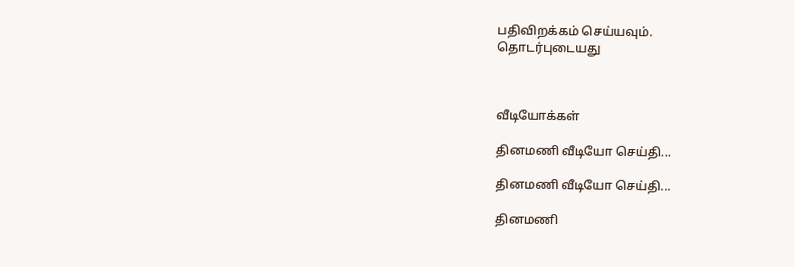பதிவிறக்கம் செய்யவும்.
தொடர்புடையது



வீடியோக்கள்

தினமணி வீடியோ செய்தி...

தினமணி வீடியோ செய்தி...

தினமணி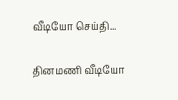வீடியோ செய்தி...

தினமணி வீடியோ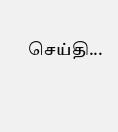செய்தி...